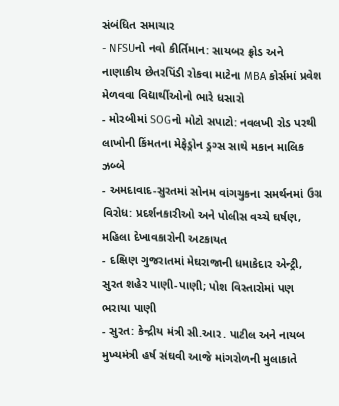સંબંધિત સમાચાર
- NFSUનો નવો કીર્તિમાન: સાયબર ફ્રોડ અને નાણાકીય છેતરપિંડી રોકવા માટેના MBA કોર્સમાં પ્રવેશ મેળવવા વિદ્યાર્થીઓનો ભારે ધસારો
- મોરબીમાં SOGનો મોટો સપાટો: નવલખી રોડ પરથી લાખોની કિંમતના મેફેડ્રોન ડ્રગ્સ સાથે મકાન માલિક ઝબ્બે
- અમદાવાદ-સુરતમાં સોનમ વાંગચુકના સમર્થનમાં ઉગ્ર વિરોધ: પ્રદર્શનકારીઓ અને પોલીસ વચ્ચે ઘર્ષણ, મહિલા દેખાવકારોની અટકાયત
- દક્ષિણ ગુજરાતમાં મેઘરાજાની ધમાકેદાર એન્ટ્રી, સુરત શહેર પાણી-પાણી; પોશ વિસ્તારોમાં પણ ભરાયા પાણી
- સુરત: કેન્દ્રીય મંત્રી સી.આર. પાટીલ અને નાયબ મુખ્યમંત્રી હર્ષ સંઘવી આજે માંગરોળની મુલાકાતે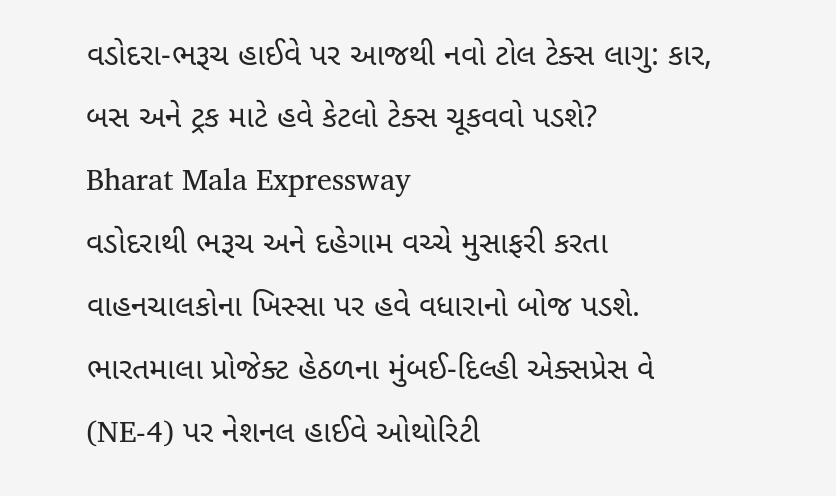વડોદરા-ભરૂચ હાઈવે પર આજથી નવો ટોલ ટેક્સ લાગુ: કાર, બસ અને ટ્રક માટે હવે કેટલો ટેક્સ ચૂકવવો પડશે?
Bharat Mala Expressway
વડોદરાથી ભરૂચ અને દહેગામ વચ્ચે મુસાફરી કરતા વાહનચાલકોના ખિસ્સા પર હવે વધારાનો બોજ પડશે. ભારતમાલા પ્રોજેક્ટ હેઠળના મુંબઈ-દિલ્હી એક્સપ્રેસ વે (NE-4) પર નેશનલ હાઈવે ઓથોરિટી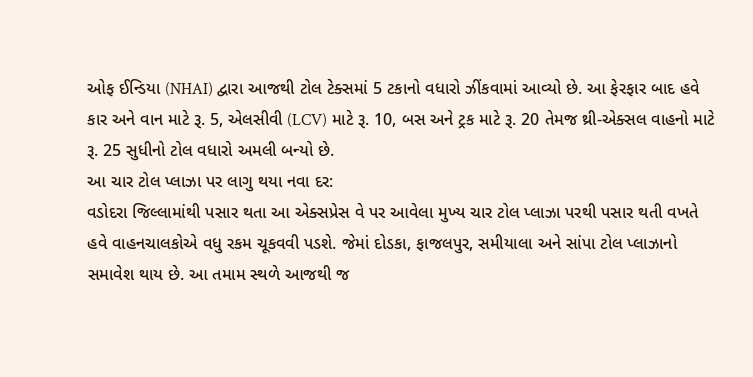ઓફ ઈન્ડિયા (NHAI) દ્વારા આજથી ટોલ ટેક્સમાં 5 ટકાનો વધારો ઝીંકવામાં આવ્યો છે. આ ફેરફાર બાદ હવે કાર અને વાન માટે રૂ. 5, એલસીવી (LCV) માટે રૂ. 10, બસ અને ટ્રક માટે રૂ. 20 તેમજ થ્રી-એક્સલ વાહનો માટે રૂ. 25 સુધીનો ટોલ વધારો અમલી બન્યો છે.
આ ચાર ટોલ પ્લાઝા પર લાગુ થયા નવા દર:
વડોદરા જિલ્લામાંથી પસાર થતા આ એક્સપ્રેસ વે પર આવેલા મુખ્ય ચાર ટોલ પ્લાઝા પરથી પસાર થતી વખતે હવે વાહનચાલકોએ વધુ રકમ ચૂકવવી પડશે. જેમાં દોડકા, ફાજલપુર, સમીયાલા અને સાંપા ટોલ પ્લાઝાનો સમાવેશ થાય છે. આ તમામ સ્થળે આજથી જ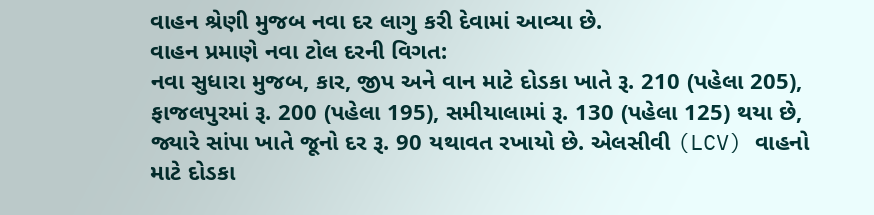વાહન શ્રેણી મુજબ નવા દર લાગુ કરી દેવામાં આવ્યા છે.
વાહન પ્રમાણે નવા ટોલ દરની વિગત:
નવા સુધારા મુજબ, કાર, જીપ અને વાન માટે દોડકા ખાતે રૂ. 210 (પહેલા 205), ફાજલપુરમાં રૂ. 200 (પહેલા 195), સમીયાલામાં રૂ. 130 (પહેલા 125) થયા છે, જ્યારે સાંપા ખાતે જૂનો દર રૂ. 90 યથાવત રખાયો છે. એલસીવી (LCV) વાહનો માટે દોડકા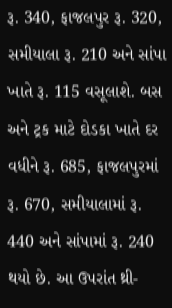રૂ. 340, ફાજલપુર રૂ. 320, સમીયાલા રૂ. 210 અને સાંપા ખાતે રૂ. 115 વસૂલાશે. બસ અને ટ્રક માટે દોડકા ખાતે દર વધીને રૂ. 685, ફાજલપુરમાં રૂ. 670, સમીયાલામાં રૂ. 440 અને સાંપામાં રૂ. 240 થયો છે. આ ઉપરાંત થ્રી-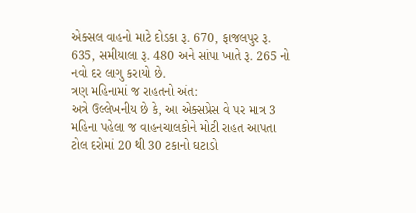એક્સલ વાહનો માટે દોડકા રૂ. 670, ફાજલપુર રૂ. 635, સમીયાલા રૂ. 480 અને સાંપા ખાતે રૂ. 265 નો નવો દર લાગુ કરાયો છે.
ત્રણ મહિનામાં જ રાહતનો અંત:
અત્રે ઉલ્લેખનીય છે કે, આ એક્સપ્રેસ વે પર માત્ર 3 મહિના પહેલા જ વાહનચાલકોને મોટી રાહત આપતા ટોલ દરોમાં 20 થી 30 ટકાનો ઘટાડો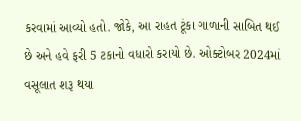કરવામાં આવ્યો હતો. જોકે, આ રાહત ટૂંકા ગાળાની સાબિત થઈ છે અને હવે ફરી 5 ટકાનો વધારો કરાયો છે. ઓક્ટોબર 2024માં વસૂલાત શરૂ થયા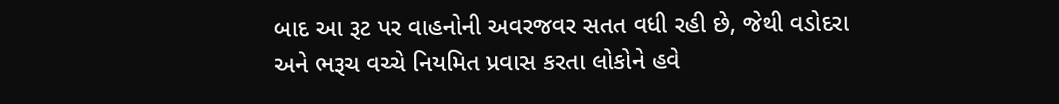બાદ આ રૂટ પર વાહનોની અવરજવર સતત વધી રહી છે, જેથી વડોદરા અને ભરૂચ વચ્ચે નિયમિત પ્રવાસ કરતા લોકોને હવે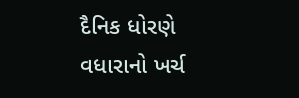દૈનિક ધોરણે વધારાનો ખર્ચ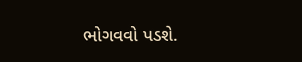ભોગવવો પડશે.